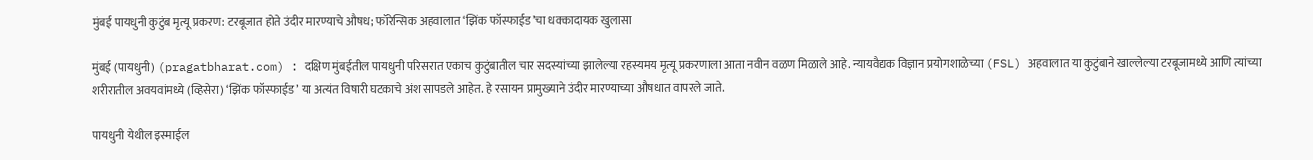मुंबई पायधुनी कुटुंब मृत्यू प्रकरण: टरबूजात होते उंदीर मारण्याचे औषध; फॉरेन्सिक अहवालात ‘झिंक फॉस्फाईड’चा धक्कादायक खुलासा

मुंबई (पायधुनी) (pragatbharat.com) : दक्षिण मुंबईतील पायधुनी परिसरात एकाच कुटुंबातील चार सदस्यांच्या झालेल्या रहस्यमय मृत्यू प्रकरणाला आता नवीन वळण मिळाले आहे. न्यायवैद्यक विज्ञान प्रयोगशाळेच्या (FSL) अहवालात या कुटुंबाने खाल्लेल्या टरबूजामध्ये आणि त्यांच्या शरीरातील अवयवांमध्ये (व्हिसेरा) ‘झिंक फॉस्फाईड’ या अत्यंत विषारी घटकाचे अंश सापडले आहेत. हे रसायन प्रामुख्याने उंदीर मारण्याच्या औषधात वापरले जाते.

पायधुनी येथील इस्माईल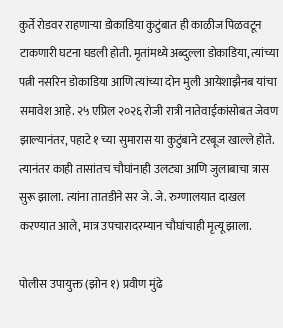कुर्ते रोडवर राहणाऱ्या डोकाडिया कुटुंबात ही काळीज पिळवटून टाकणारी घटना घडली होती. मृतांमध्ये अब्दुल्ला डोकाडिया, त्यांच्या पत्नी नसरिन डोकाडिया आणि त्यांच्या दोन मुली आयेशाझैनब यांचा समावेश आहे. २५ एप्रिल २०२६ रोजी रात्री नातेवाईकांसोबत जेवण झाल्यानंतर, पहाटे १ च्या सुमारास या कुटुंबाने टरबूज खाल्ले होते. त्यानंतर काही तासांतच चौघांनाही उलट्या आणि जुलाबाचा त्रास सुरू झाला. त्यांना तातडीने सर जे. जे. रुग्णालयात दाखल करण्यात आले, मात्र उपचारादरम्यान चौघांचाही मृत्यू झाला.

पोलीस उपायुक्त (झोन १) प्रवीण मुंढे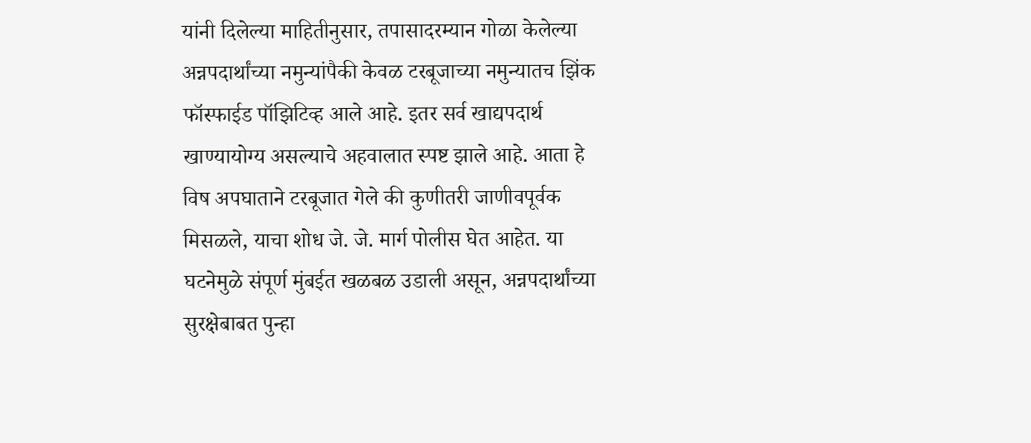यांनी दिलेल्या माहितीनुसार, तपासादरम्यान गोळा केलेल्या अन्नपदार्थांच्या नमुन्यांपैकी केवळ टरबूजाच्या नमुन्यातच झिंक फॉस्फाईड पॉझिटिव्ह आले आहे. इतर सर्व खाद्यपदार्थ खाण्यायोग्य असल्याचे अहवालात स्पष्ट झाले आहे. आता हे विष अपघाताने टरबूजात गेले की कुणीतरी जाणीवपूर्वक मिसळले, याचा शोध जे. जे. मार्ग पोलीस घेत आहेत. या घटनेमुळे संपूर्ण मुंबईत खळबळ उडाली असून, अन्नपदार्थांच्या सुरक्षेबाबत पुन्हा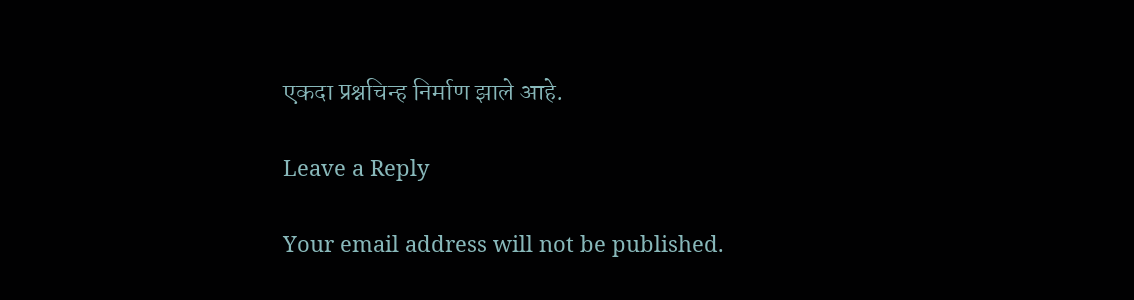एकदा प्रश्नचिन्ह निर्माण झाले आहे.

Leave a Reply

Your email address will not be published.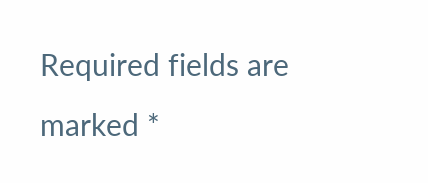Required fields are marked *